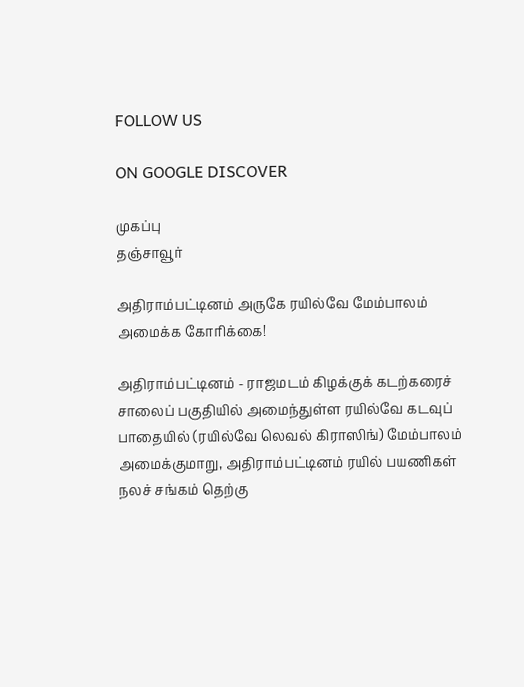FOLLOW US

ON GOOGLE DISCOVER

முகப்பு
தஞ்சாவூர்

அதிராம்பட்டினம் அருகே ரயில்வே மேம்பாலம் அமைக்க கோரிக்கை!

அதிராம்பட்டினம் - ராஜமடம் கிழக்குக் கடற்கரைச் சாலைப் பகுதியில் அமைந்துள்ள ரயில்வே கடவுப் பாதையில் (ரயில்வே லெவல் கிராஸிங்) மேம்பாலம் அமைக்குமாறு, அதிராம்பட்டினம் ரயில் பயணிகள் நலச் சங்கம் தெற்கு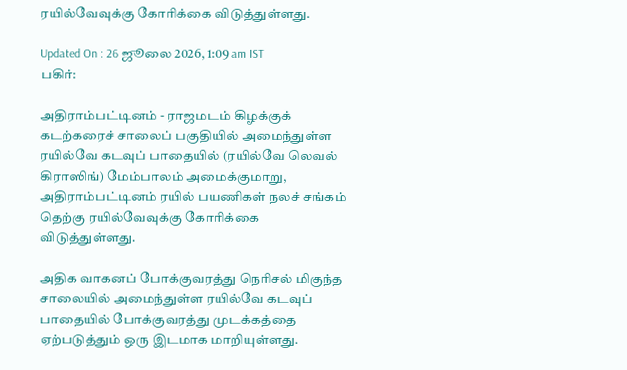ரயில்வேவுக்கு கோரிக்கை விடுத்துள்ளது.

Updated On : 26 ஜூலை 2026, 1:09 am IST
பகிர்:

அதிராம்பட்டினம் - ராஜமடம் கிழக்குக் கடற்கரைச் சாலைப் பகுதியில் அமைந்துள்ள ரயில்வே கடவுப் பாதையில் (ரயில்வே லெவல் கிராஸிங்) மேம்பாலம் அமைக்குமாறு, அதிராம்பட்டினம் ரயில் பயணிகள் நலச் சங்கம் தெற்கு ரயில்வேவுக்கு கோரிக்கை விடுத்துள்ளது.

அதிக வாகனப் போக்குவரத்து நெரிசல் மிகுந்த சாலையில் அமைந்துள்ள ரயில்வே கடவுப் பாதையில் போக்குவரத்து முடக்கத்தை ஏற்படுத்தும் ஒரு இடமாக மாறியுள்ளது.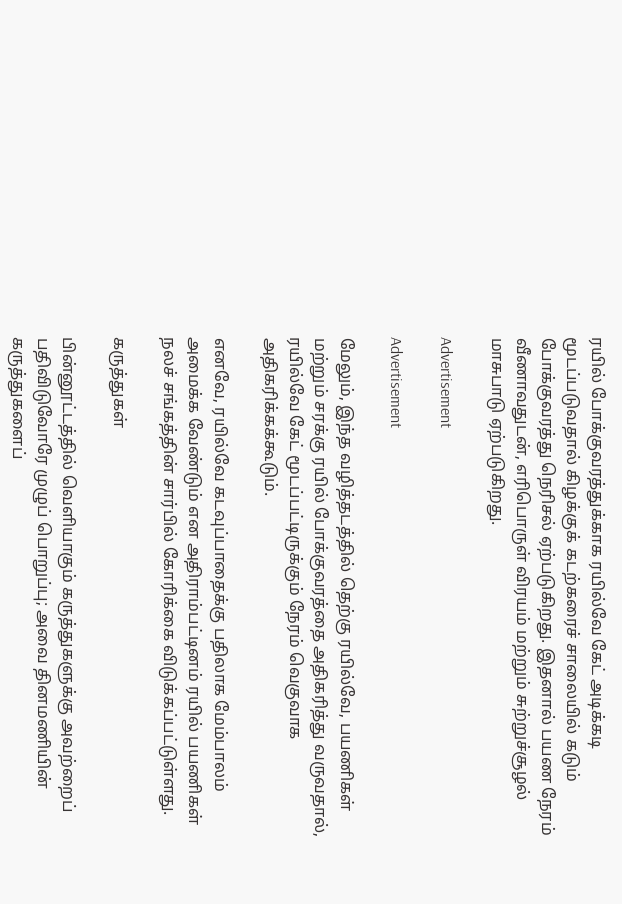ரயில் போக்குவரத்துக்காக ரயில்வே கேட் அடிக்கடி மூடப்படுவதால் கிழக்குக் கடற்கரைச் சாலையில் கடும் போக்குவரத்து நெரிசல் ஏற்படுகிறது. இதனால் பயண நேரம் வீணாவதுடன், எரிபொருள் விரயம் மற்றும் சுற்றுச்சூழல் மாசுபாடு ஏற்படுகிறது.

Advertisement

Advertisement

மேலும், இந்த வழித்தடத்தில் தெற்கு ரயில்வே, பயணிகள் மற்றும் சரக்கு ரயில் போக்குவரத்தை அதிகரித்து வருவதால், ரயில்வே கேட் மூடப்பட்டிருக்கும் நேரம் வெகுவாக அதிகரிக்கக்கூடும்.

எனவே, ரயில்வே கடவுப்பாதைக்கு பதிலாக மேம்பாலம் அமைக்க வேண்டும் என அதிராம்பட்டினம் ரயில் பயணிகள் நலச் சங்கத்தின் சார்பில் கோரிக்கை விடுக்கப்பட்டுள்ளது.

கருத்துகள்

பின்னூட்டத்தில் வெளியாகும் கருத்துகளுக்கு அவற்றைப் பதிவிடுவோரே முழுப் பொறுப்பு; அவை தினமணியின் கருத்துகளைப்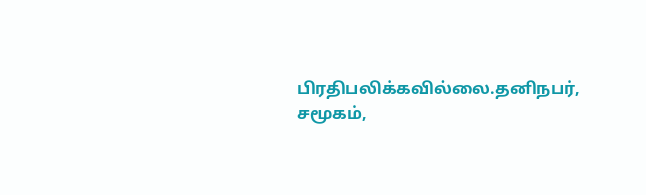பிரதிபலிக்கவில்லை.தனிநபர், சமூகம்,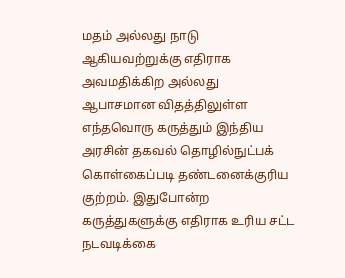மதம் அல்லது நாடு ஆகியவற்றுக்கு எதிராக அவமதிக்கிற அல்லது ஆபாசமான விதத்திலுள்ள எந்தவொரு கருத்தும் இந்திய அரசின் தகவல் தொழில்நுட்பக் கொள்கைப்படி தண்டனைக்குரிய குற்றம். இதுபோன்ற கருத்துகளுக்கு எதிராக உரிய சட்ட நடவடிக்கை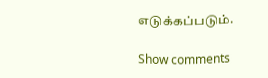எடுக்கப்படும்.

Show comments